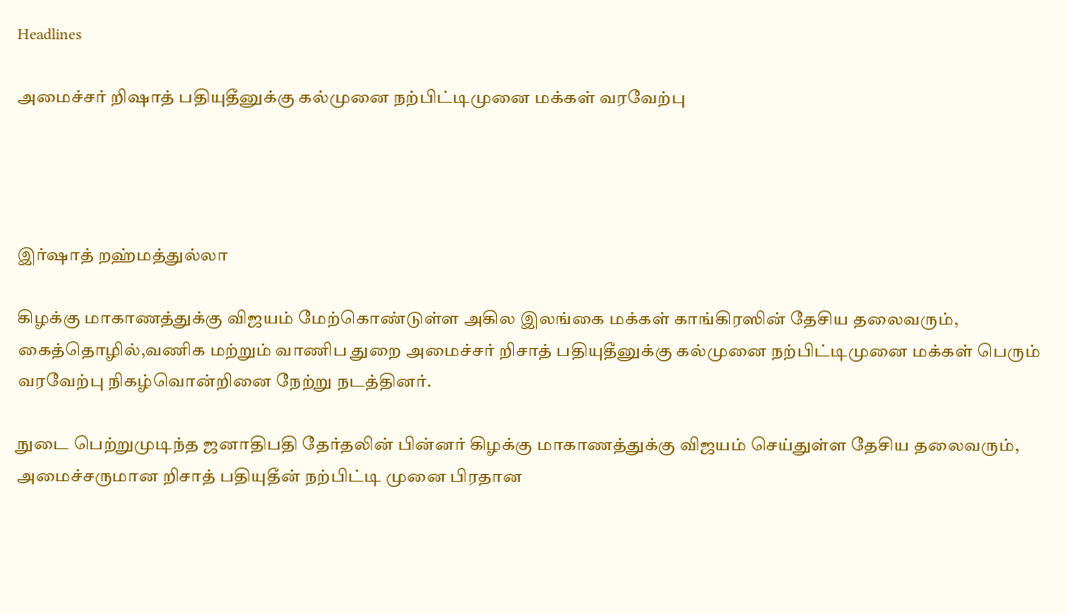Headlines

அமைச்சர் றிஷாத் பதியுதீனுக்கு கல்முனை நற்பிட்டிமுனை மக்கள் வரவேற்பு




இர்ஷாத் றஹ்மத்துல்லா

கிழக்கு மாகாணத்துக்கு விஜயம் மேற்கொண்டுள்ள அகில இலங்கை மக்கள் காங்கிரஸின் தேசிய தலைவரும், கைத்தொழில்,வணிக மற்றும் வாணிப துறை அமைச்சர் றிசாத் பதியுதீனுக்கு கல்முனை நற்பிட்டிமுனை மக்கள் பெரும் வரவேற்பு நிகழ்வொன்றினை நேற்று நடத்தினர்.

நுடை பெற்றுமுடிந்த ஜனாதிபதி தேர்தலின் பின்னர் கிழக்கு மாகாணத்துக்கு விஜயம் செய்துள்ள தேசிய தலைவரும், அமைச்சருமான றிசாத் பதியுதீன் நற்பிட்டி முனை பிரதான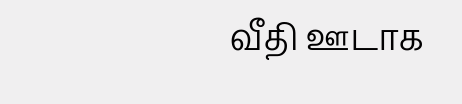வீதி ஊடாக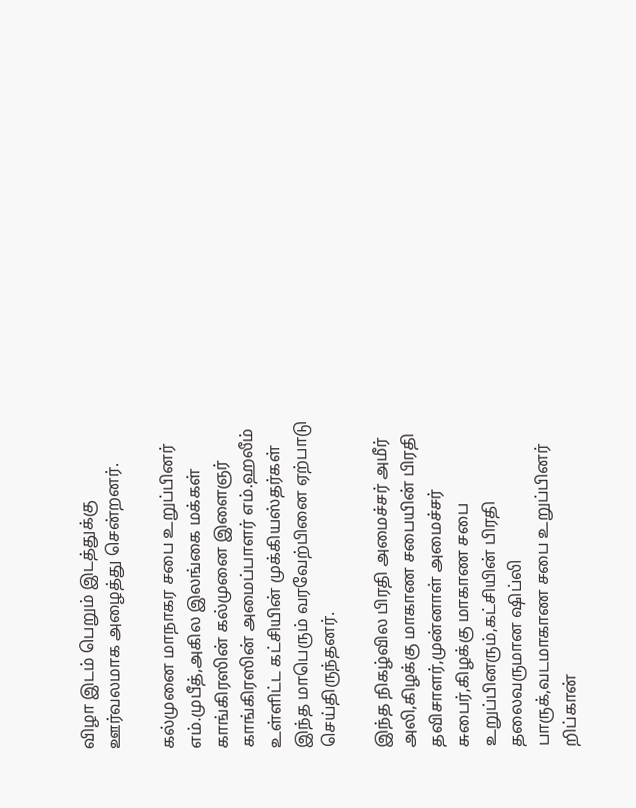விழா இடம் பெறும் இடத்துக்கு ஊர்வலமாக அழைத்து சென்றனர்.

கல்முனை மாநாகர சபை உறுப்பினர் எம்.முபீத்,அகில இலங்கை மக்கள் காங்கிரஸின் கல்முனை இளைஞர் காங்கிரஸின் அமைப்பாளர் எம்.ஹலீம் உள்ளிட்ட கட்சியின் முக்கியஸ்தர்கள் இந்த மாபெரும் வரவேற்பினை ஏற்பாடு செய்திருந்தனர்.

இந்த நிகழ்வில பிரதி அமைச்சர் அமீர் அலி,கிழக்கு மாகாண சபையின் பிரதி தவிசாளர்,முன்னாள் அமைச்சர் சுபைர்,கிழக்கு மாகாண சபை உறுப்பினரும்,கட்சியின் பிரதி தலைவருமான ஷிப்லி பாருக்,வடமாகாண சபை உறுப்பினர் றிப்கான்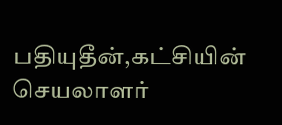பதியுதீன்,கட்சியின் செயலாளர்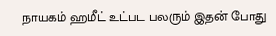நாயகம் ஹமீட் உட்பட பலரும் இதன் போது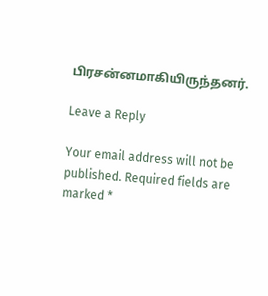பிரசன்னமாகியிருந்தனர்.

Leave a Reply

Your email address will not be published. Required fields are marked *